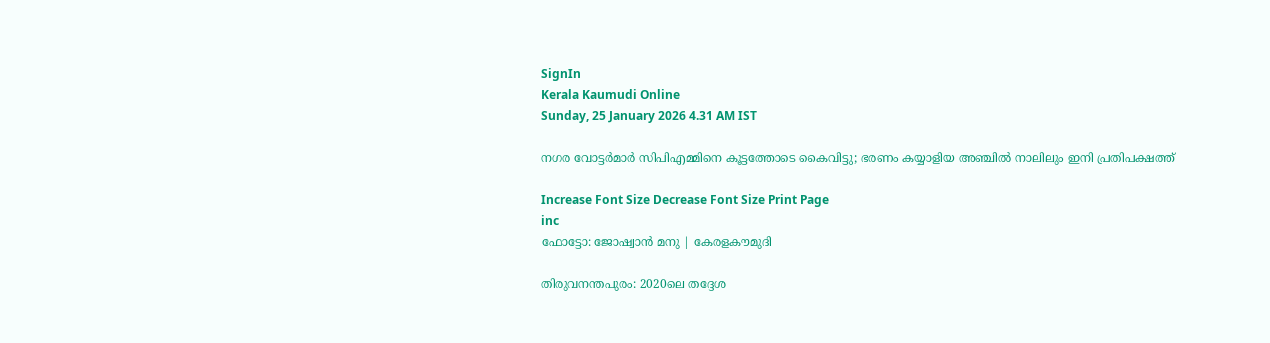SignIn
Kerala Kaumudi Online
Sunday, 25 January 2026 4.31 AM IST

നഗര വോട്ടര്‍മാര്‍ സിപിഎമ്മിനെ കൂട്ടത്തോടെ കൈവിട്ടു; ഭരണം കയ്യാളിയ അഞ്ചില്‍ നാലിലും ഇനി പ്രതിപക്ഷത്ത്

Increase Font Size Decrease Font Size Print Page
inc
ഫോട്ടോ: ജോഷ്വാന്‍ മനു | കേരളകൗമുദി

തിരുവനന്തപുരം: 2020ലെ തദ്ദേശ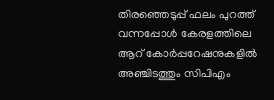തിരഞ്ഞെടുപ്പ് ഫലം പുറത്ത് വന്നപ്പോള്‍ കേരളത്തിലെ ആറ് കോര്‍പ്പറേഷനുകളില്‍ അഞ്ചിടത്തും സിപിഎം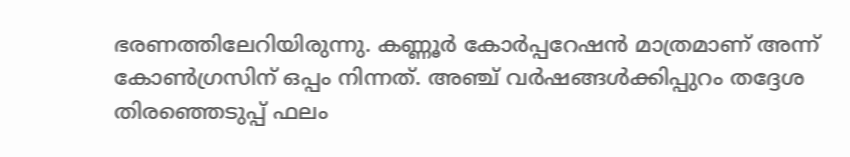ഭരണത്തിലേറിയിരുന്നു. കണ്ണൂര്‍ കോര്‍പ്പറേഷന്‍ മാത്രമാണ് അന്ന് കോണ്‍ഗ്രസിന് ഒപ്പം നിന്നത്. അഞ്ച് വര്‍ഷങ്ങള്‍ക്കിപ്പുറം തദ്ദേശ തിരഞ്ഞെടുപ്പ് ഫലം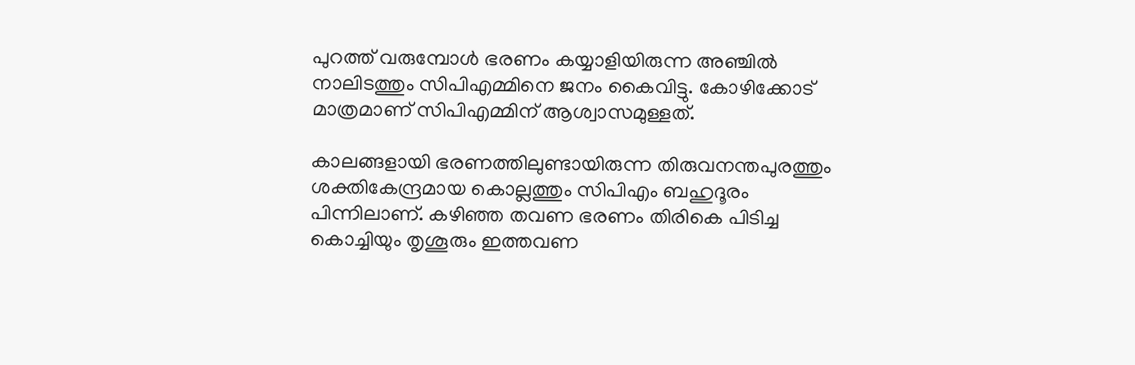പുറത്ത് വരുമ്പോള്‍ ഭരണം കയ്യാളിയിരുന്ന അഞ്ചില്‍ നാലിടത്തും സിപിഎമ്മിനെ ജനം കൈവിട്ടു. കോഴിക്കോട് മാത്രമാണ് സിപിഎമ്മിന് ആശ്വാസമുള്ളത്.

കാലങ്ങളായി ഭരണത്തിലുണ്ടായിരുന്ന തിരുവനന്തപുരത്തും ശക്തികേന്ദ്രമായ കൊല്ലത്തും സിപിഎം ബഹുദൂരം പിന്നിലാണ്. കഴിഞ്ഞ തവണ ഭരണം തിരികെ പിടിച്ച കൊച്ചിയും തൃശൂരും ഇത്തവണ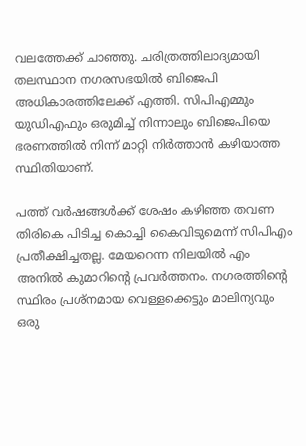വലത്തേക്ക് ചാഞ്ഞു. ചരിത്രത്തിലാദ്യമായി തലസ്ഥാന നഗരസഭയില്‍ ബിജെപി അധികാരത്തിലേക്ക് എത്തി. സിപിഎമ്മും യുഡിഎഫും ഒരുമിച്ച് നിന്നാലും ബിജെപിയെ ഭരണത്തില്‍ നിന്ന് മാറ്റി നിര്‍ത്താന്‍ കഴിയാത്ത സ്ഥിതിയാണ്.

പത്ത് വര്‍ഷങ്ങള്‍ക്ക് ശേഷം കഴിഞ്ഞ തവണ തിരികെ പിടിച്ച കൊച്ചി കൈവിടുമെന്ന് സിപിഎം പ്രതീക്ഷിച്ചതല്ല. മേയറെന്ന നിലയില്‍ എം അനില്‍ കുമാറിന്റെ പ്രവര്‍ത്തനം. നഗരത്തിന്റെ സ്ഥിരം പ്രശ്‌നമായ വെള്ളക്കെട്ടും മാലിന്യവും ഒരു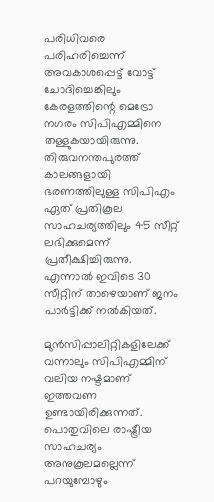പരിധിവരെ പരിഹരിച്ചെന്ന് അവകാശപ്പെട്ട് വോട്ട് ചോദിച്ചെങ്കിലും കേരളത്തിന്റെ മെട്രോ നഗരം സിപിഎമ്മിനെ തള്ളുകയായിരുന്നു. തിരുവനന്തപുരത്ത് കാലങ്ങളായി ഭരണത്തിലുള്ള സിപിഎം ഏത് പ്രതികൂല സാഹചര്യത്തിലും 45 സീറ്റ് ലഭിക്കുമെന്ന് പ്രതീക്ഷിച്ചിരുന്നു. എന്നാല്‍ ഇവിടെ 30 സീറ്റിന് താഴെയാണ് ജനം പാര്‍ട്ടിക്ക് നല്‍കിയത്.

മുന്‍സിപ്പാലിറ്റികളിലേക്ക് വന്നാലും സിപിഎമ്മിന് വലിയ നഷ്ടമാണ് ഇത്തവണ ഉണ്ടായിരിക്കുന്നത്. പൊതുവിലെ രാഷ്ട്രീയ സാഹചര്യം അനുകൂലമല്ലെന്ന് പറയുമ്പോഴും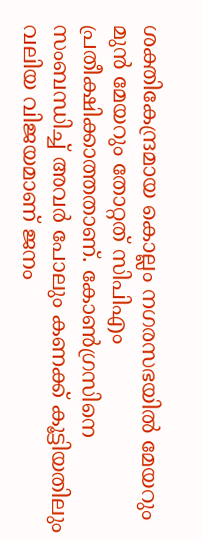ശക്തികേന്ദ്രമായ കൊല്ലം നഗരസഭയില്‍ മേയറും മുന്‍ മേയറും തോറ്റത് സിപിഎം പ്രതീക്ഷിക്കാത്തതാണ്. കോണ്‍ഗ്രസിനെ സംബന്ധിച്ച് അവര്‍ പോലും കണക്ക് കൂട്ടിയതിലും വലിയ വിജയമാണ് ജനം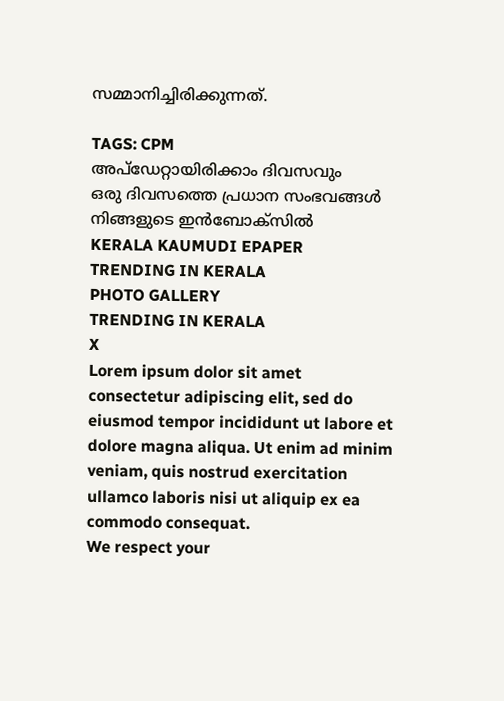സമ്മാനിച്ചിരിക്കുന്നത്.

TAGS: CPM
അപ്ഡേറ്റായിരിക്കാം ദിവസവും
ഒരു ദിവസത്തെ പ്രധാന സംഭവങ്ങൾ നിങ്ങളുടെ ഇൻബോക്സിൽ
KERALA KAUMUDI EPAPER
TRENDING IN KERALA
PHOTO GALLERY
TRENDING IN KERALA
X
Lorem ipsum dolor sit amet
consectetur adipiscing elit, sed do eiusmod tempor incididunt ut labore et dolore magna aliqua. Ut enim ad minim veniam, quis nostrud exercitation ullamco laboris nisi ut aliquip ex ea commodo consequat.
We respect your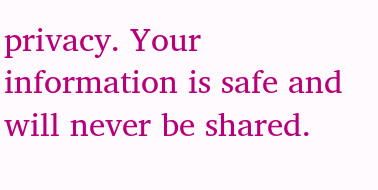privacy. Your information is safe and will never be shared.